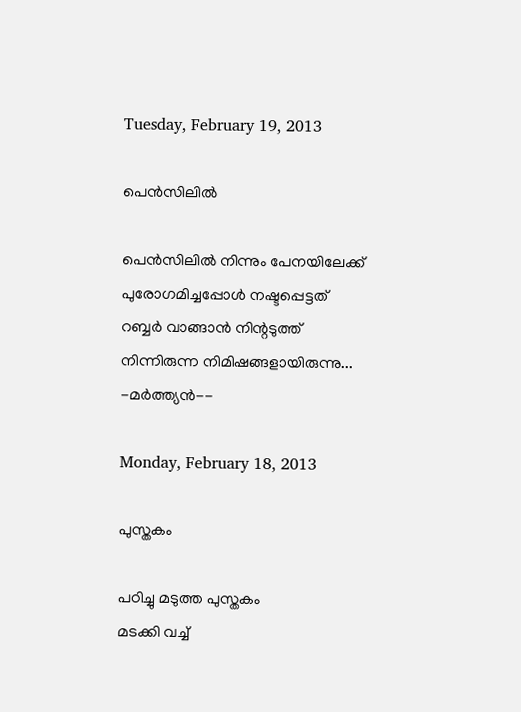Tuesday, February 19, 2013

പെന്‍സിലില്‍

പെന്‍സിലില്‍ നിന്നും പേനയിലേക്ക്‌
പുരോഗമിച്ചപ്പോള്‍ നഷ്ടപ്പെട്ടത്
റബ്ബര്‍ വാങ്ങാന്‍ നിന്റടുത്ത്
നിന്നിരുന്ന നിമിഷങ്ങളായിരുന്നു...
-മര്‍ത്ത്യന്‍--

Monday, February 18, 2013

പുസ്തകം

പഠിച്ചു മടുത്ത പുസ്തകം
മടക്കി വച്ച്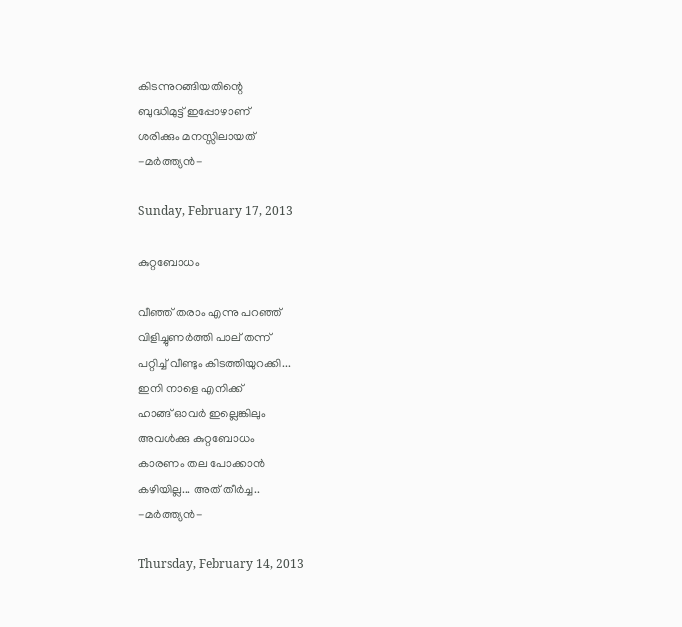കിടന്നുറങ്ങിയതിന്റെ
ബുദ്ധിമുട്ട് ഇപ്പോഴാണ്
ശരിക്കും മനസ്സിലായത്‌
-മര്‍ത്ത്യന്‍-

Sunday, February 17, 2013

കുറ്റബോധം

വീഞ്ഞ് തരാം എന്നു പറഞ്ഞ്
വിളിച്ചുണര്‍ത്തി പാല്‌ തന്ന്
പറ്റിച്ച് വീണ്ടും കിടത്തിയുറക്കി...
ഇനി നാളെ എനിക്ക്
ഹാങ്ങ് ഓവര്‍ ഇല്ലെങ്കിലും
അവള്‍ക്കു കുറ്റബോധം
കാരണം തല പോക്കാന്‍
കഴിയില്ല... അത് തീര്‍ച്ച..
-മര്‍ത്ത്യന്‍-

Thursday, February 14, 2013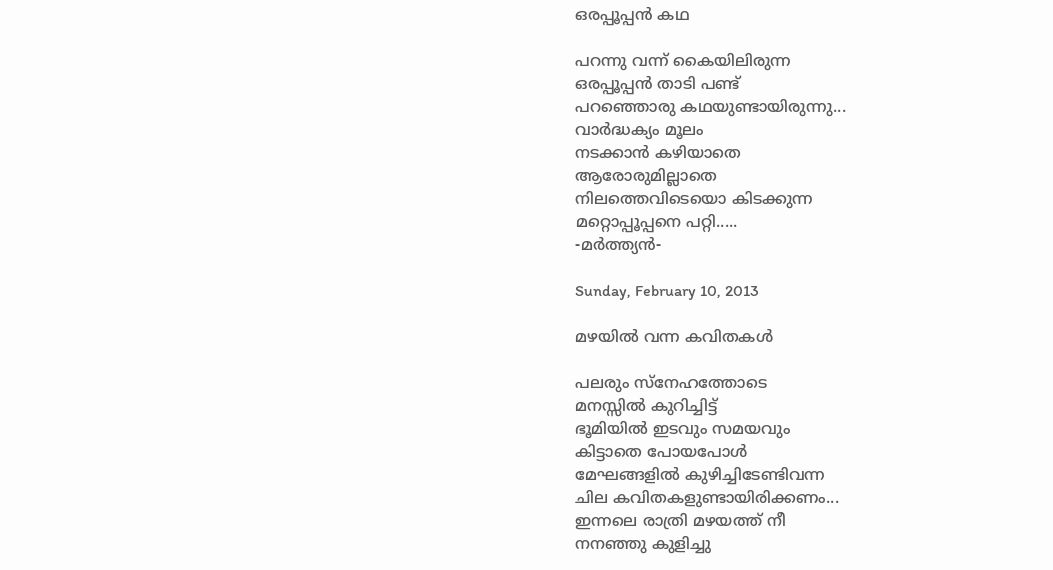ഒരപ്പൂപ്പന്‍ കഥ

പറന്നു വന്ന് കൈയിലിരുന്ന
ഒരപ്പൂപ്പന്‍ താടി പണ്ട്
പറഞ്ഞൊരു കഥയുണ്ടായിരുന്നു...
വാര്‍ദ്ധക്യം മൂലം
നടക്കാന്‍ കഴിയാതെ
ആരോരുമില്ലാതെ
നിലത്തെവിടെയൊ കിടക്കുന്ന
മറ്റൊപ്പൂപ്പനെ പറ്റി.....
-മര്‍ത്ത്യന്‍-

Sunday, February 10, 2013

മഴയില്‍ വന്ന കവിതകള്‍

പലരും സ്നേഹത്തോടെ
മനസ്സില്‍ കുറിച്ചിട്ട്
ഭൂമിയില്‍ ഇടവും സമയവും
കിട്ടാതെ പോയപോള്‍
മേഘങ്ങളില്‍ കുഴിച്ചിടേണ്ടിവന്ന
ചില കവിതകളുണ്ടായിരിക്കണം...
ഇന്നലെ രാത്രി മഴയത്ത് നീ
നനഞ്ഞു കുളിച്ചു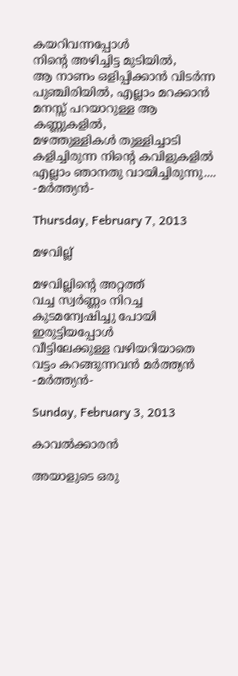കയറിവന്നപ്പോള്‍
നിന്റെ അഴിച്ചിട്ട മുടിയില്‍,
ആ നാണം ഒളിപ്പിക്കാന്‍ വിടര്‍ന്ന
പുഞ്ചിരിയില്‍, എല്ലാം മറക്കാന്‍
മനസ്സ് പറയാറുള്ള ആ കണ്ണുകളില്‍,
മഴത്തുള്ളികള്‍ തുള്ളിച്ചാടി
കളിച്ചിരുന്ന നിന്റെ കവിളുകളില്‍
എല്ലാം ഞാനതു വായിച്ചിരുന്നു....
-മര്‍ത്ത്യന്‍-

Thursday, February 7, 2013

മഴവില്ല്

മഴവില്ലിന്റെ അറ്റത്ത്‌
വച്ച സ്വര്‍ണ്ണം നിറച്ച
കുടമന്വേഷിച്ചു പോയി
ഇരുട്ടിയപ്പോള്‍
വീട്ടിലേക്കുള്ള വഴിയറിയാതെ
വട്ടം കറങ്ങുന്നവന്‍ മര്‍ത്ത്യന്‍
-മര്‍ത്ത്യന്‍-

Sunday, February 3, 2013

കാവല്‍ക്കാരന്‍

അയാളുടെ ഒരു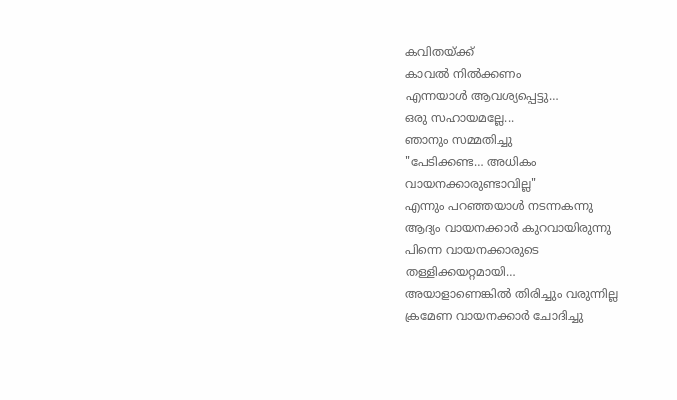കവിതയ്ക്ക്
കാവല്‍ നില്‍ക്കണം
എന്നയാള്‍ ആവശ്യപ്പെട്ടു…
ഒരു സഹായമല്ലേ...
ഞാനും സമ്മതിച്ചു
"പേടിക്കണ്ട… അധികം
വായനക്കാരുണ്ടാവില്ല"
എന്നും പറഞ്ഞയാള്‍ നടന്നകന്നു
ആദ്യം വായനക്കാര്‍ കുറവായിരുന്നു
പിന്നെ വായനക്കാരുടെ
തള്ളിക്കയറ്റമായി…
അയാളാണെങ്കില്‍ തിരിച്ചും വരുന്നില്ല
ക്രമേണ വായനക്കാര്‍ ചോദിച്ചു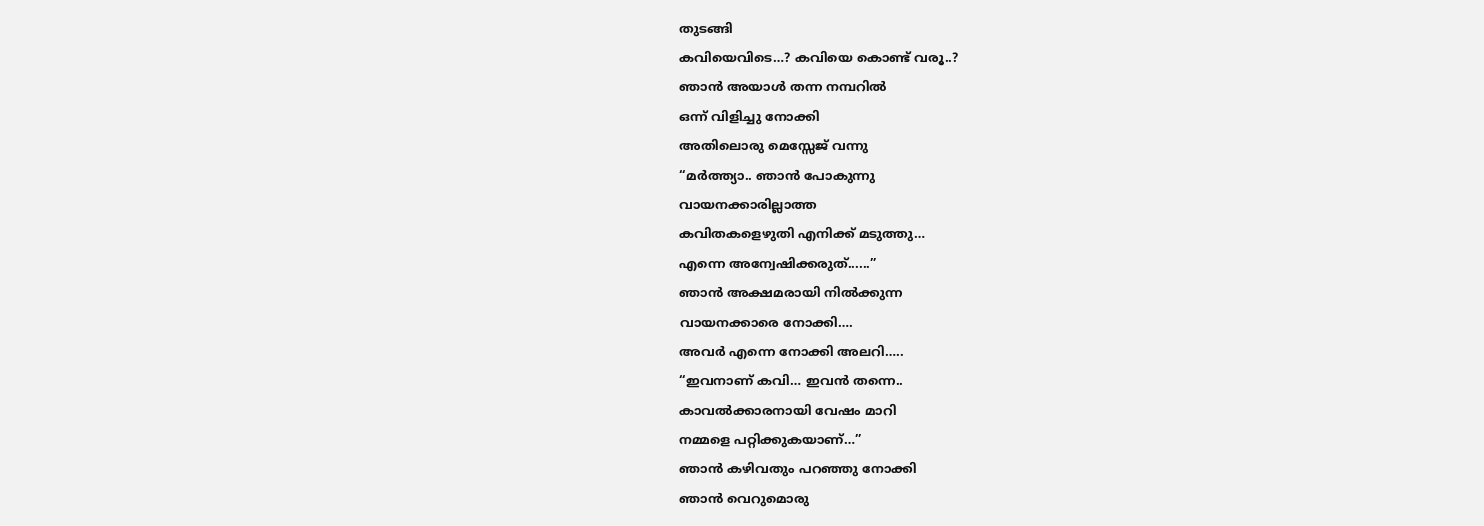തുടങ്ങി
കവിയെവിടെ…? കവിയെ കൊണ്ട് വരൂ..?
ഞാന്‍ അയാള്‍ തന്ന നമ്പറില്‍
ഒന്ന് വിളിച്ചു നോക്കി
അതിലൊരു മെസ്സേജ് വന്നു
“മര്‍ത്ത്യാ.. ഞാന്‍ പോകുന്നു
വായനക്കാരില്ലാത്ത
കവിതകളെഴുതി എനിക്ക് മടുത്തു…
എന്നെ അന്വേഷിക്കരുത്......”
ഞാന്‍ അക്ഷമരായി നില്‍ക്കുന്ന
വായനക്കാരെ നോക്കി….
അവര്‍ എന്നെ നോക്കി അലറി…..
“ഇവനാണ് കവി… ഇവന്‍ തന്നെ..
കാവല്‍ക്കാരനായി വേഷം മാറി
നമ്മളെ പറ്റിക്കുകയാണ്…”
ഞാന്‍ കഴിവതും പറഞ്ഞു നോക്കി
ഞാന്‍ വെറുമൊരു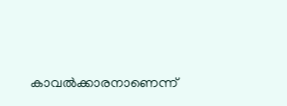കാവല്‍ക്കാരനാണെന്ന്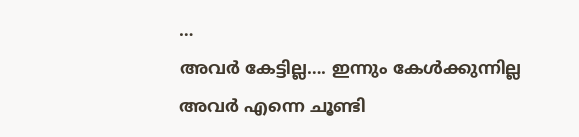…
അവര്‍ കേട്ടില്ല…. ഇന്നും കേള്‍ക്കുന്നില്ല
അവര്‍ എന്നെ ചൂണ്ടി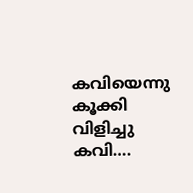കവിയെന്നു
കൂക്കി വിളിച്ചു
കവി….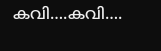കവി….കവി….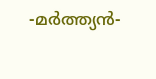-മര്‍ത്ത്യന്‍-